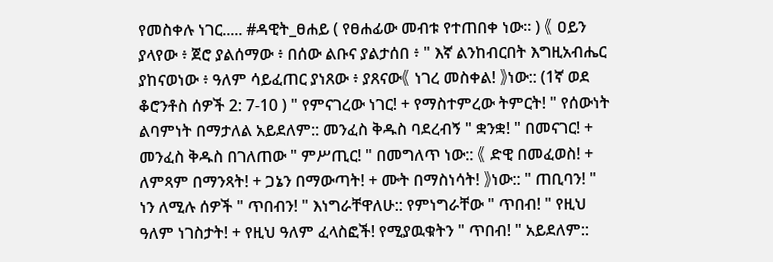የመስቀሉ ነገር..... #ዳዊት_ፀሐይ ( የፀሐፊው መብቱ የተጠበቀ ነው። ) 《 ዐይን ያላየው ፥ ጀሮ ያልሰማው ፥ በሰው ልቡና ያልታሰበ ፥ " እኛ ልንከብርበት እግዚአብሔር ያከናወነው ፥ ዓለም ሳይፈጠር ያነጸው ፥ ያጸናው《 ነገረ መስቀል! 》ነው:: (1ኛ ወደ ቆሮንቶስ ሰዎች 2: 7-10 ) " የምናገረው ነገር! + የማስተምረው ትምርት! " የሰውነት ልባምነት በማታለል አይደለም:: መንፈስ ቅዱስ ባደረብኝ " ቋንቋ! " በመናገር! + መንፈስ ቅዱስ በገለጠው " ምሥጢር! " በመግለጥ ነው:: 《 ድዊ በመፈወስ! + ለምጻም በማንጻት! + ጋኔን በማውጣት! + ሙት በማስነሳት! 》ነው:: " ጠቢባን! " ነን ለሚሉ ሰዎች " ጥበብን! " እነግራቸዋለሁ:: የምነግራቸው " ጥበብ! " የዚህ ዓለም ነገስታት! + የዚህ ዓለም ፈላስፎች! የሚያዉቁትን " ጥበብ! " አይደለም::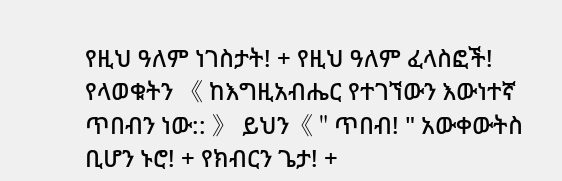የዚህ ዓለም ነገስታት! + የዚህ ዓለም ፈላስፎች! የላወቁትን 《 ከእግዚአብሔር የተገኘውን እውነተኛ ጥበብን ነው:: 》 ይህን《 " ጥበብ! " አውቀውትስ ቢሆን ኑሮ! + የክብርን ጌታ! +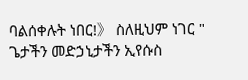ባልሰቀሉት ነበር!》 ስለዚህም ነገር " ጌታችን መድኃኒታችን ኢየሱስ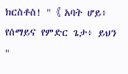ክርስቶስ! " 《 አባት ሆይ፥ የሰማይና የምድር ጌታ፥ ይህን "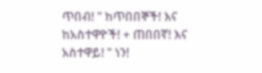ጥበብ! " ከጥበበኞች! እና ከአስተዋዮች! + ጠበበኛ! እና አስተዋይ! " ነን!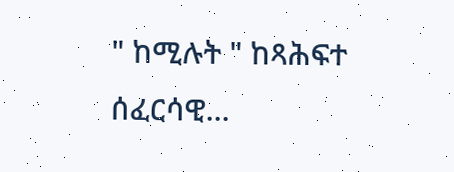" ከሚሉት " ከጻሕፍተ ሰፈርሳዊ...